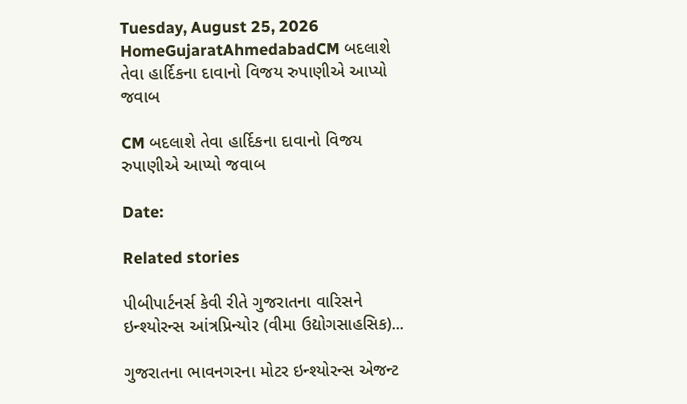Tuesday, August 25, 2026
HomeGujaratAhmedabadCM બદલાશે તેવા હાર્દિકના દાવાનો વિજય રુપાણીએ આપ્યો જવાબ

CM બદલાશે તેવા હાર્દિકના દાવાનો વિજય રુપાણીએ આપ્યો જવાબ

Date:

Related stories

પીબીપાર્ટનર્સ કેવી રીતે ગુજરાતના વારિસને ઇન્શ્યોરન્સ આંત્રપ્રિન્યોર (વીમા ઉદ્યોગસાહસિક)...

ગુજરાતના ભાવનગરના મોટર ઇન્શ્યોરન્સ એજન્ટ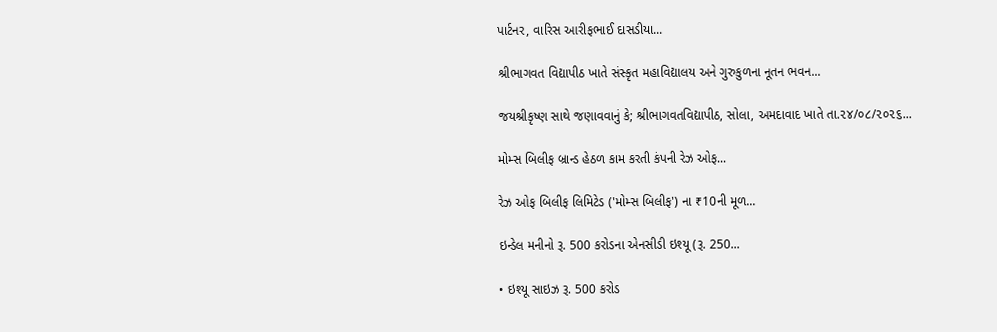પાર્ટનર, વારિસ આરીફભાઈ દાસડીયા...

શ્રીભાગવત વિદ્યાપીઠ ખાતે સંસ્કૃત મહાવિદ્યાલય અને ગુરુકુળના નૂતન ભવન...

જયશ્રીકૃષ્ણ સાથે જણાવવાનું કે; શ્રીભાગવતવિદ્યાપીઠ, સોલા, અમદાવાદ ખાતે તા.૨૪/૦૮/૨૦૨૬...

મોમ્સ બિલીફ બ્રાન્ડ હેઠળ કામ કરતી કંપની રેઝ ઓફ...

રેઝ ઓફ બિલીફ લિમિટેડ ('મોમ્સ બિલીફ') ના ₹10ની મૂળ...

ઇન્ડેલ મનીનો રૂ. 500 કરોડના એનસીડી ઇશ્યૂ (રૂ. 250...

• ઇશ્યૂ સાઇઝ રૂ. 500 કરોડ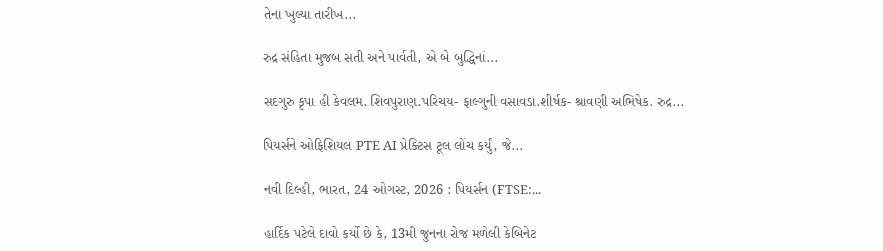તેના ખુલ્યા તારીખ...

રુદ્ર સંહિતા મુજબ સતી અને પાર્વતી, એ બે બુદ્ધિનાં...

સદગુરુ કૃપા હી કેવલમ. શિવપુરાણ.પરિચય- ફાલ્ગુની વસાવડા.શીર્ષક- શ્રાવણી અભિષેક. રુદ્ર...

પિયર્સને ઓફિશિયલ PTE AI પ્રેક્ટિસ ટૂલ લોંચ કર્યું, જે...

નવી દિલ્હી, ભારત, 24 ઓગસ્ટ, 2026 : પિયર્સન (FTSE:...

હાર્દિક પટેલે દાવો કર્યો છે કે, 13મી જુનના રોજ મળેલી કેબિનેટ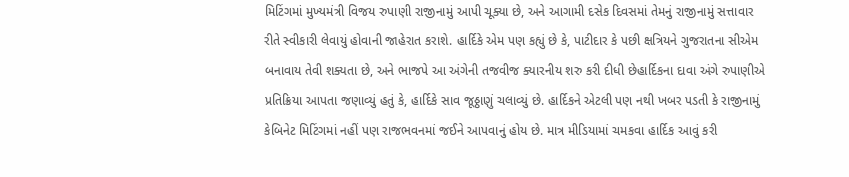મિટિંગમાં મુખ્યમંત્રી વિજય રુપાણી રાજીનામું આપી ચૂક્યા છે, અને આગામી દસેક દિવસમાં તેમનું રાજીનામું સત્તાવાર રીતે સ્વીકારી લેવાયું હોવાની જાહેરાત કરાશે. હાર્દિકે એમ પણ કહ્યું છે કે, પાટીદાર કે પછી ક્ષત્રિયને ગુજરાતના સીએમ બનાવાય તેવી શક્યતા છે, અને ભાજપે આ અંગેની તજવીજ ક્યારનીય શરુ કરી દીધી છેહાર્દિકના દાવા અંગે રુપાણીએ પ્રતિક્રિયા આપતા જણાવ્યું હતું કે, હાર્દિકે સાવ જૂઠ્ઠાણું ચલાવ્યું છે. હાર્દિકને એટલી પણ નથી ખબર પડતી કે રાજીનામું કેબિનેટ મિટિંગમાં નહીં પણ રાજભવનમાં જઈને આપવાનું હોય છે. માત્ર મીડિયામાં ચમકવા હાર્દિક આવું કરી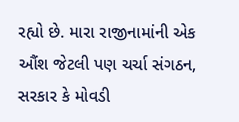રહ્યો છે. મારા રાજીનામાંની એક ઔંશ જેટલી પણ ચર્ચા સંગઠન, સરકાર કે મોવડી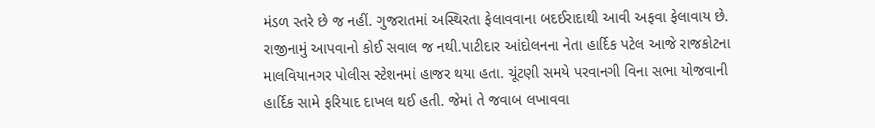મંડળ સ્તરે છે જ નહીં. ગુજરાતમાં અસ્થિરતા ફેલાવવાના બદઈરાદાથી આવી અફવા ફેલાવાય છે. રાજીનામું આપવાનો કોઈ સવાલ જ નથી.પાટીદાર આંદોલનના નેતા હાર્દિક પટેલ આજે રાજકોટના માલવિયાનગર પોલીસ સ્ટેશનમાં હાજર થયા હતા. ચૂંટણી સમયે પરવાનગી વિના સભા યોજવાની હાર્દિક સામે ફરિયાદ દાખલ થઈ હતી. જેમાં તે જવાબ લખાવવા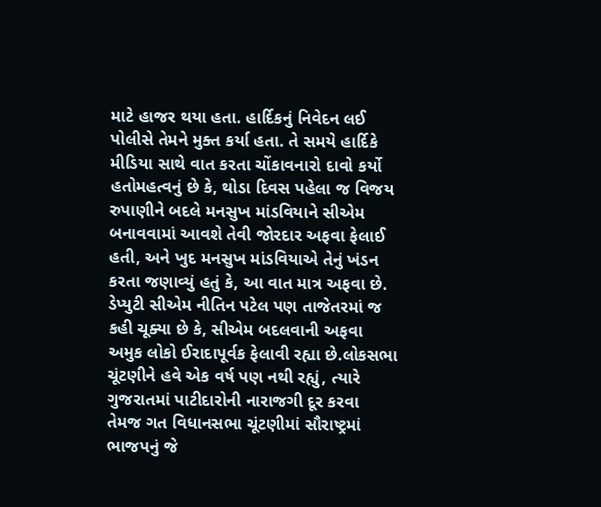માટે હાજર થયા હતા. હાર્દિકનું નિવેદન લઈ પોલીસે તેમને મુક્ત કર્યા હતા. તે સમયે હાર્દિકે મીડિયા સાથે વાત કરતા ચોંકાવનારો દાવો કર્યો હતોમહત્વનું છે કે, થોડા દિવસ પહેલા જ વિજય રુપાણીને બદલે મનસુખ માંડવિયાને સીએમ બનાવવામાં આવશે તેવી જોરદાર અફવા ફેલાઈ હતી, અને ખુદ મનસુખ માંડવિયાએ તેનું ખંડન કરતા જણાવ્યું હતું કે, આ વાત માત્ર અફવા છે. ડેપ્યુટી સીએમ નીતિન પટેલ પણ તાજેતરમાં જ કહી ચૂક્યા છે કે, સીએમ બદલવાની અફવા અમુક લોકો ઈરાદાપૂર્વક ફેલાવી રહ્યા છે.લોકસભા ચૂંટણીને હવે એક વર્ષ પણ નથી રહ્યું, ત્યારે ગુજરાતમાં પાટીદારોની નારાજગી દૂર કરવા તેમજ ગત વિધાનસભા ચૂંટણીમાં સૌરાષ્ટ્રમાં ભાજપનું જે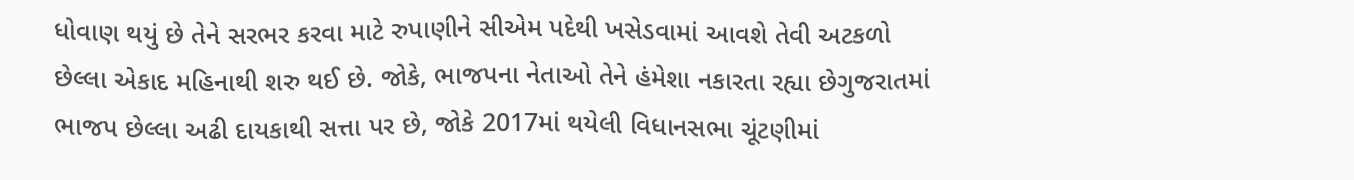ધોવાણ થયું છે તેને સરભર કરવા માટે રુપાણીને સીએમ પદેથી ખસેડવામાં આવશે તેવી અટકળો છેલ્લા એકાદ મહિનાથી શરુ થઈ છે. જોકે, ભાજપના નેતાઓ તેને હંમેશા નકારતા રહ્યા છેગુજરાતમાં ભાજપ છેલ્લા અઢી દાયકાથી સત્તા પર છે, જોકે 2017માં થયેલી વિધાનસભા ચૂંટણીમાં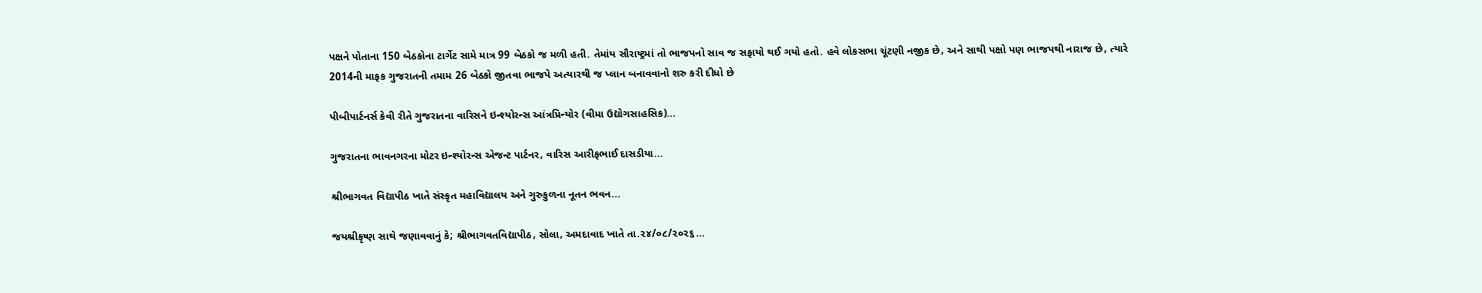પક્ષને પોતાના 150 બેઠકોના ટાર્ગેટ સામે માત્ર 99 બેઠકો જ મળી હતી. તેમાંય સૌરાષ્ટ્રમાં તો ભાજપનો સાવ જ સફાયો થઈ ગયો હતો. હવે લોકસભા ચૂંટણી નજીક છે, અને સાથી પક્ષો પણ ભાજપથી નારાજ છે, ત્યારે 2014ની માફક ગુજરાતની તમામ 26 બેઠકો જીતવા ભાજપે અત્યારથી જ પ્લાન બનાવવાનો શરુ કરી દીધો છે

પીબીપાર્ટનર્સ કેવી રીતે ગુજરાતના વારિસને ઇન્શ્યોરન્સ આંત્રપ્રિન્યોર (વીમા ઉદ્યોગસાહસિક)...

ગુજરાતના ભાવનગરના મોટર ઇન્શ્યોરન્સ એજન્ટ પાર્ટનર, વારિસ આરીફભાઈ દાસડીયા...

શ્રીભાગવત વિદ્યાપીઠ ખાતે સંસ્કૃત મહાવિદ્યાલય અને ગુરુકુળના નૂતન ભવન...

જયશ્રીકૃષ્ણ સાથે જણાવવાનું કે; શ્રીભાગવતવિદ્યાપીઠ, સોલા, અમદાવાદ ખાતે તા.૨૪/૦૮/૨૦૨૬...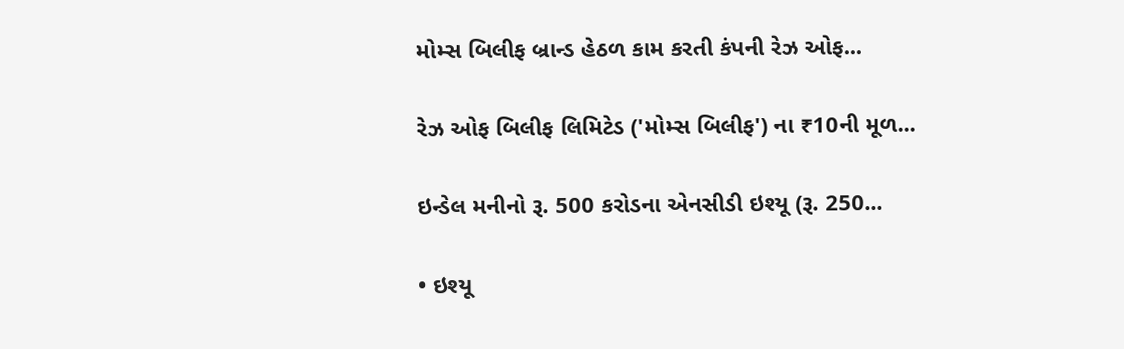મોમ્સ બિલીફ બ્રાન્ડ હેઠળ કામ કરતી કંપની રેઝ ઓફ...

રેઝ ઓફ બિલીફ લિમિટેડ ('મોમ્સ બિલીફ') ના ₹10ની મૂળ...

ઇન્ડેલ મનીનો રૂ. 500 કરોડના એનસીડી ઇશ્યૂ (રૂ. 250...

• ઇશ્યૂ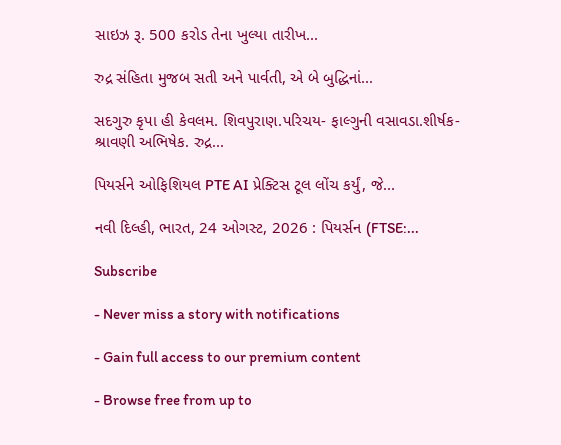સાઇઝ રૂ. 500 કરોડ તેના ખુલ્યા તારીખ...

રુદ્ર સંહિતા મુજબ સતી અને પાર્વતી, એ બે બુદ્ધિનાં...

સદગુરુ કૃપા હી કેવલમ. શિવપુરાણ.પરિચય- ફાલ્ગુની વસાવડા.શીર્ષક- શ્રાવણી અભિષેક. રુદ્ર...

પિયર્સને ઓફિશિયલ PTE AI પ્રેક્ટિસ ટૂલ લોંચ કર્યું, જે...

નવી દિલ્હી, ભારત, 24 ઓગસ્ટ, 2026 : પિયર્સન (FTSE:...

Subscribe

- Never miss a story with notifications

- Gain full access to our premium content

- Browse free from up to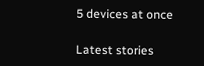5 devices at once

Latest stories